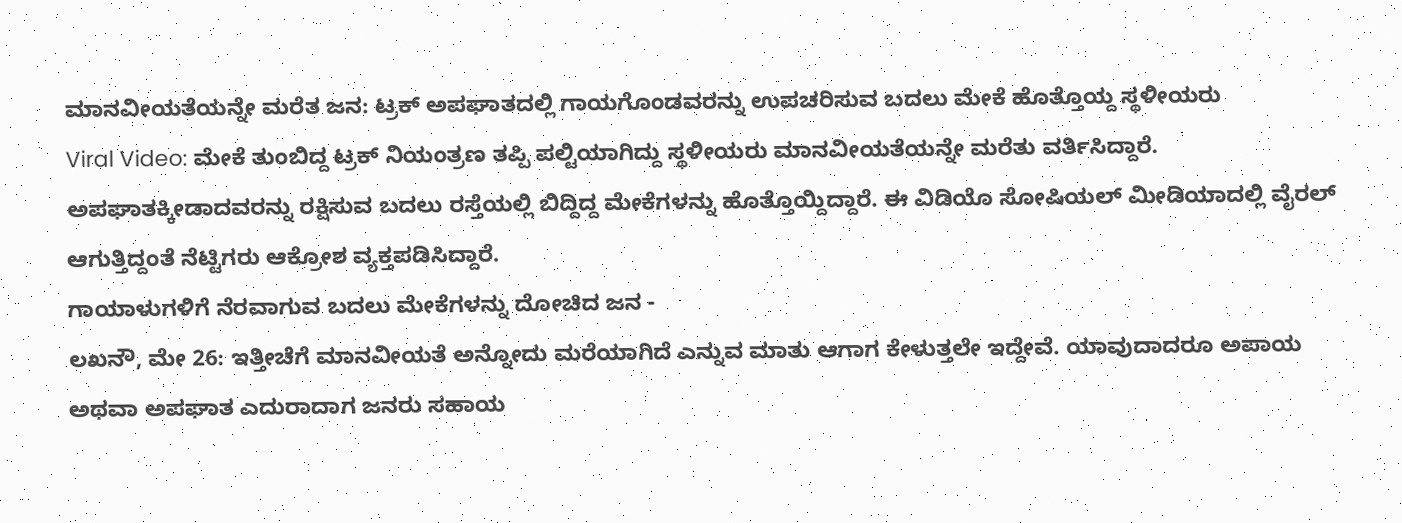ಮಾನವೀಯತೆಯನ್ನೇ ಮರೆತ ಜನ: ಟ್ರಕ್ ಅಪಘಾತದಲ್ಲಿ ಗಾಯಗೊಂಡವರನ್ನು ಉಪಚರಿಸುವ ಬದಲು ಮೇಕೆ ಹೊತ್ತೊಯ್ದ ಸ್ಥಳೀಯರು
Viral Video: ಮೇಕೆ ತುಂಬಿದ್ದ ಟ್ರಕ್ ನಿಯಂತ್ರಣ ತಪ್ಪಿ ಪಲ್ಟಿಯಾಗಿದ್ದು ಸ್ಥಳೀಯರು ಮಾನವೀಯತೆಯನ್ನೇ ಮರೆತು ವರ್ತಿಸಿದ್ದಾರೆ. ಅಪಘಾತಕ್ಕೀಡಾದವರನ್ನು ರಕ್ಷಿಸುವ ಬದಲು ರಸ್ತೆಯಲ್ಲಿ ಬಿದ್ದಿದ್ದ ಮೇಕೆಗಳನ್ನು ಹೊತ್ತೊಯ್ದಿದ್ದಾರೆ. ಈ ವಿಡಿಯೊ ಸೋಷಿಯಲ್ ಮೀಡಿಯಾದಲ್ಲಿ ವೈರಲ್ ಆಗುತ್ತಿದ್ದಂತೆ ನೆಟ್ಟಿಗರು ಆಕ್ರೋಶ ವ್ಯಕ್ತಪಡಿಸಿದ್ದಾರೆ.
ಗಾಯಾಳುಗಳಿಗೆ ನೆರವಾಗುವ ಬದಲು ಮೇಕೆಗಳನ್ನು ದೋಚಿದ ಜನ -
ಲಖನೌ, ಮೇ 26: ಇತ್ತೀಚೆಗೆ ಮಾನವೀಯತೆ ಅನ್ನೋದು ಮರೆಯಾಗಿದೆ ಎನ್ನುವ ಮಾತು ಆಗಾಗ ಕೇಳುತ್ತಲೇ ಇದ್ದೇವೆ. ಯಾವುದಾದರೂ ಅಪಾಯ ಅಥವಾ ಅಪಘಾತ ಎದುರಾದಾಗ ಜನರು ಸಹಾಯ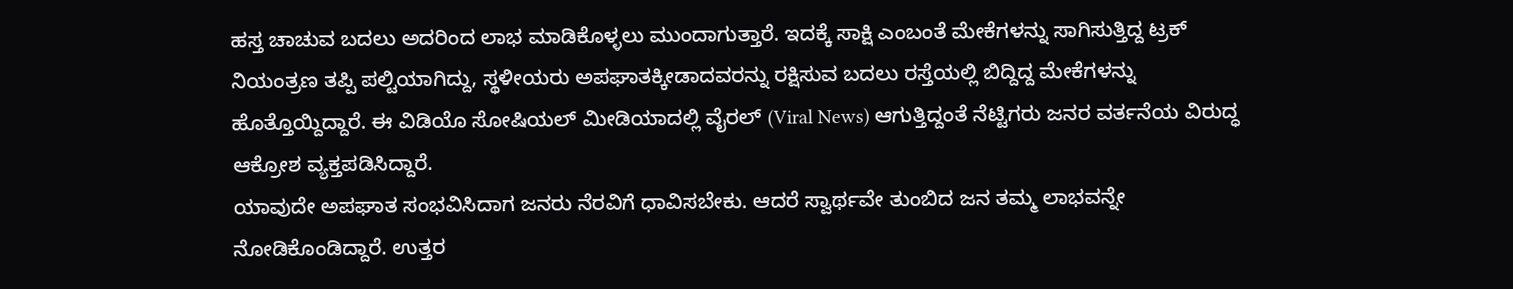ಹಸ್ತ ಚಾಚುವ ಬದಲು ಅದರಿಂದ ಲಾಭ ಮಾಡಿಕೊಳ್ಳಲು ಮುಂದಾಗುತ್ತಾರೆ. ಇದಕ್ಕೆ ಸಾಕ್ಷಿ ಎಂಬಂತೆ ಮೇಕೆಗಳನ್ನು ಸಾಗಿಸುತ್ತಿದ್ದ ಟ್ರಕ್ ನಿಯಂತ್ರಣ ತಪ್ಪಿ ಪಲ್ಟಿಯಾಗಿದ್ದು, ಸ್ಥಳೀಯರು ಅಪಘಾತಕ್ಕೀಡಾದವರನ್ನು ರಕ್ಷಿಸುವ ಬದಲು ರಸ್ತೆಯಲ್ಲಿ ಬಿದ್ದಿದ್ದ ಮೇಕೆಗಳನ್ನು ಹೊತ್ತೊಯ್ದಿದ್ದಾರೆ. ಈ ವಿಡಿಯೊ ಸೋಷಿಯಲ್ ಮೀಡಿಯಾದಲ್ಲಿ ವೈರಲ್ (Viral News) ಆಗುತ್ತಿದ್ದಂತೆ ನೆಟ್ಟಿಗರು ಜನರ ವರ್ತನೆಯ ವಿರುದ್ಧ ಆಕ್ರೋಶ ವ್ಯಕ್ತಪಡಿಸಿದ್ದಾರೆ.
ಯಾವುದೇ ಅಪಘಾತ ಸಂಭವಿಸಿದಾಗ ಜನರು ನೆರವಿಗೆ ಧಾವಿಸಬೇಕು. ಆದರೆ ಸ್ವಾರ್ಥವೇ ತುಂಬಿದ ಜನ ತಮ್ಮ ಲಾಭವನ್ನೇ ನೋಡಿಕೊಂಡಿದ್ದಾರೆ. ಉತ್ತರ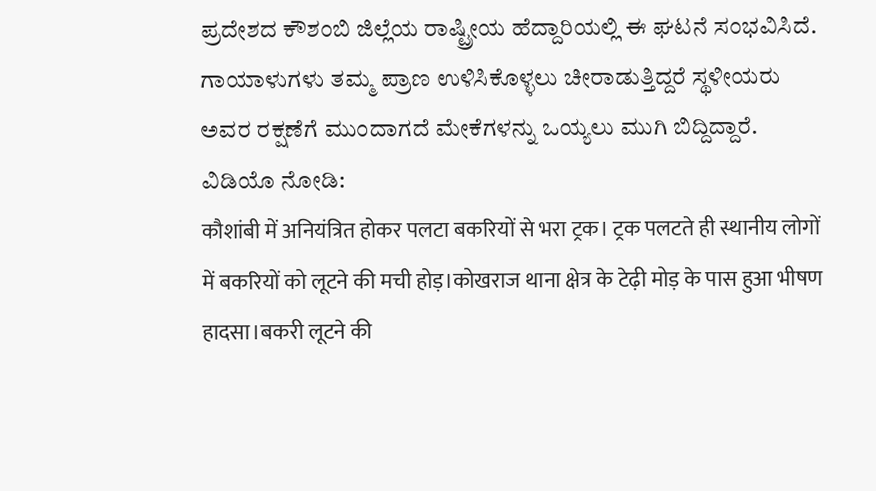ಪ್ರದೇಶದ ಕೌಶಂಬಿ ಜಿಲ್ಲೆಯ ರಾಷ್ಟ್ರೀಯ ಹೆದ್ದಾರಿಯಲ್ಲಿ ಈ ಘಟನೆ ಸಂಭವಿಸಿದೆ. ಗಾಯಾಳುಗಳು ತಮ್ಮ ಪ್ರಾಣ ಉಳಿಸಿಕೊಳ್ಳಲು ಚೀರಾಡುತ್ತಿದ್ದರೆ ಸ್ಥಳೀಯರು ಅವರ ರಕ್ಷಣೆಗೆ ಮುಂದಾಗದೆ ಮೇಕೆಗಳನ್ನು ಒಯ್ಯಲು ಮುಗಿ ಬಿದ್ದಿದ್ದಾರೆ.
ವಿಡಿಯೊ ನೋಡಿ:
कौशांबी में अनियंत्रित होकर पलटा बकरियों से भरा ट्रक। ट्रक पलटते ही स्थानीय लोगों में बकरियों को लूटने की मची होड़।कोखराज थाना क्षेत्र के टेढ़ी मोड़ के पास हुआ भीषण हादसा।बकरी लूटने की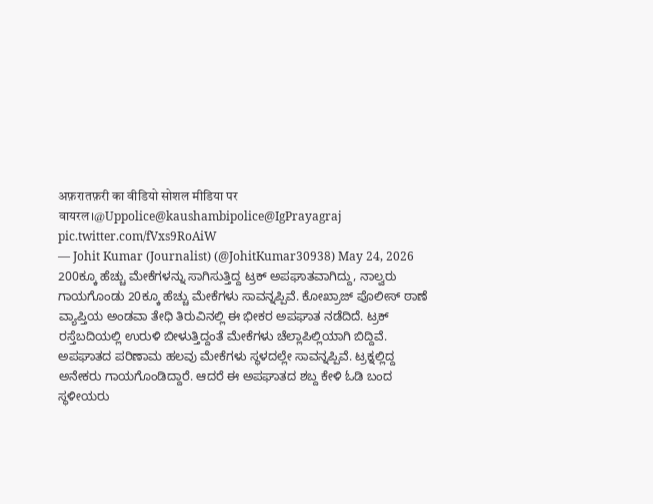अफ़रातफ़री का वीडियो सोशल मीडिया पर वायरल।@Uppolice@kaushambipolice@IgPrayagraj pic.twitter.com/fVxs9RoAiW
— Johit Kumar (Journalist) (@JohitKumar30938) May 24, 2026
200ಕ್ಕೂ ಹೆಚ್ಚು ಮೇಕೆಗಳನ್ನು ಸಾಗಿಸುತ್ತಿದ್ದ ಟ್ರಕ್ ಅಪಘಾತವಾಗಿದ್ದು, ನಾಲ್ವರು ಗಾಯಗೊಂಡು 20ಕ್ಕೂ ಹೆಚ್ಚು ಮೇಕೆಗಳು ಸಾವನ್ನಪ್ಪಿವೆ. ಕೋಖ್ರಾಜ್ ಪೊಲೀಸ್ ಠಾಣೆ ವ್ಯಾಪ್ತಿಯ ಅಂಡವಾ ತೇಧಿ ತಿರುವಿನಲ್ಲಿ ಈ ಭೀಕರ ಅಪಘಾತ ನಡೆದಿದೆ. ಟ್ರಕ್ ರಸ್ತೆಬದಿಯಲ್ಲಿ ಉರುಳಿ ಬೀಳುತ್ತಿದ್ದಂತೆ ಮೇಕೆಗಳು ಚೆಲ್ಲಾಪಿಲ್ಲಿಯಾಗಿ ಬಿದ್ದಿವೆ. ಅಪಘಾತದ ಪರಿಣಾಮ ಹಲವು ಮೇಕೆಗಳು ಸ್ಥಳದಲ್ಲೇ ಸಾವನ್ನಪ್ಪಿವೆ. ಟ್ರಕ್ನಲ್ಲಿದ್ದ ಅನೇಕರು ಗಾಯಗೊಂಡಿದ್ದಾರೆ. ಆದರೆ ಈ ಅಪಘಾತದ ಶಬ್ದ ಕೇಳಿ ಓಡಿ ಬಂದ ಸ್ಥಳೀಯರು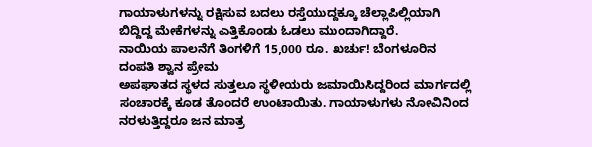ಗಾಯಾಳುಗಳನ್ನು ರಕ್ಷಿಸುವ ಬದಲು ರಸ್ತೆಯುದ್ದಕ್ಕೂ ಚೆಲ್ಲಾಪಿಲ್ಲಿಯಾಗಿ ಬಿದ್ದಿದ್ದ ಮೇಕೆಗಳನ್ನು ಎತ್ತಿಕೊಂಡು ಓಡಲು ಮುಂದಾಗಿದ್ದಾರೆ.
ನಾಯಿಯ ಪಾಲನೆಗೆ ತಿಂಗಳಿಗೆ 15,000 ರೂ. ಖರ್ಚು! ಬೆಂಗಳೂರಿನ ದಂಪತಿ ಶ್ವಾನ ಪ್ರೇಮ
ಅಪಘಾತದ ಸ್ಥಳದ ಸುತ್ತಲೂ ಸ್ಥಳೀಯರು ಜಮಾಯಿಸಿದ್ದರಿಂದ ಮಾರ್ಗದಲ್ಲಿ ಸಂಚಾರಕ್ಕೆ ಕೂಡ ತೊಂದರೆ ಉಂಟಾಯಿತು. ಗಾಯಾಳುಗಳು ನೋವಿನಿಂದ ನರಳುತ್ತಿದ್ದರೂ ಜನ ಮಾತ್ರ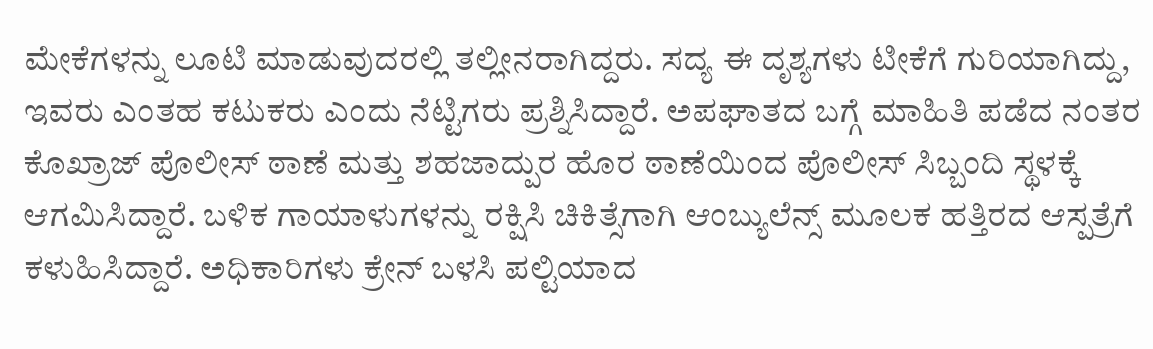ಮೇಕೆಗಳನ್ನು ಲೂಟಿ ಮಾಡುವುದರಲ್ಲಿ ತಲ್ಲೀನರಾಗಿದ್ದರು. ಸದ್ಯ ಈ ದೃಶ್ಯಗಳು ಟೀಕೆಗೆ ಗುರಿಯಾಗಿದ್ದು, ಇವರು ಎಂತಹ ಕಟುಕರು ಎಂದು ನೆಟ್ಟಿಗರು ಪ್ರಶ್ನಿಸಿದ್ದಾರೆ. ಅಪಘಾತದ ಬಗ್ಗೆ ಮಾಹಿತಿ ಪಡೆದ ನಂತರ ಕೊಖ್ರಾಜ್ ಪೊಲೀಸ್ ಠಾಣೆ ಮತ್ತು ಶಹಜಾದ್ಪುರ ಹೊರ ಠಾಣೆಯಿಂದ ಪೊಲೀಸ್ ಸಿಬ್ಬಂದಿ ಸ್ಥಳಕ್ಕೆ ಆಗಮಿಸಿದ್ದಾರೆ. ಬಳಿಕ ಗಾಯಾಳುಗಳನ್ನು ರಕ್ಷಿಸಿ ಚಿಕಿತ್ಸೆಗಾಗಿ ಆಂಬ್ಯುಲೆನ್ಸ್ ಮೂಲಕ ಹತ್ತಿರದ ಆಸ್ಪತ್ರೆಗೆ ಕಳುಹಿಸಿದ್ದಾರೆ. ಅಧಿಕಾರಿಗಳು ಕ್ರೇನ್ ಬಳಸಿ ಪಲ್ಟಿಯಾದ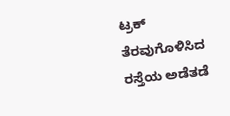ಟ್ರಕ್ ತೆರವುಗೊಳಿಸಿದ ರಸ್ತೆಯ ಅಡೆತಡೆ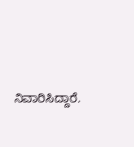ನಿವಾರಿಸಿದ್ದಾರೆ.